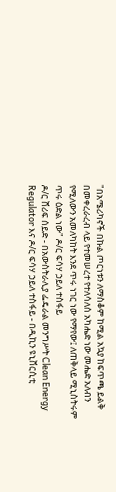"በአሜሪካኖች በኩል ጦርነቱን ለማስቆም ከሚል አኳያ ከፍጥጫ ይልቅ በመቀረራረብ ላይ የተመሠረተ የተለሳለሰ አካሔድ ነው መሔድ አለብን የሚለውን አመለካከት እንደ ጥሩ ነገር ነው የማየው፤ ለጠቅላይ ሚኒስትሩም ጥሩ ዕድል ነው" ዶ/ር ፍሳሃ ኃይለ ተስፋይ
ዶ/ር ሸሪፍ ሰይድ - በአውስትራሊያ ፌዴራል መንግሥት Clean Energy Regulator እና ዶ/ር ፍሳሃ ኃይለ ተስፋይ - በዲኪን ዩኒቨርሲቲ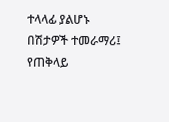ተላላፊ ያልሆኑ በሽታዎች ተመራማሪ፤ የጠቅላይ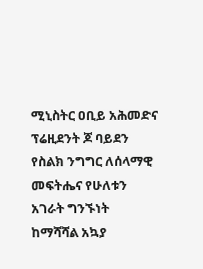ሚኒስትር ዐቢይ አሕመድና ፕሬዚደንት ጆ ባይደን የስልክ ንግግር ለሰላማዊ መፍትሔና የሁለቱን አገራት ግንኙነት ከማሻሻል አኳያ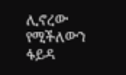ሊኖረው የሚችለውን ፋይዳ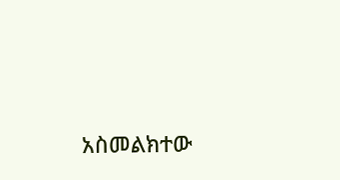አስመልክተው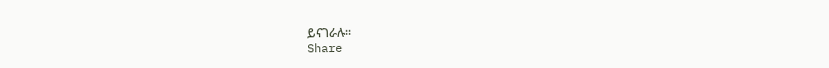ይናገራሉ።
Share